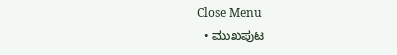Close Menu
  • ಮುಖಪುಟ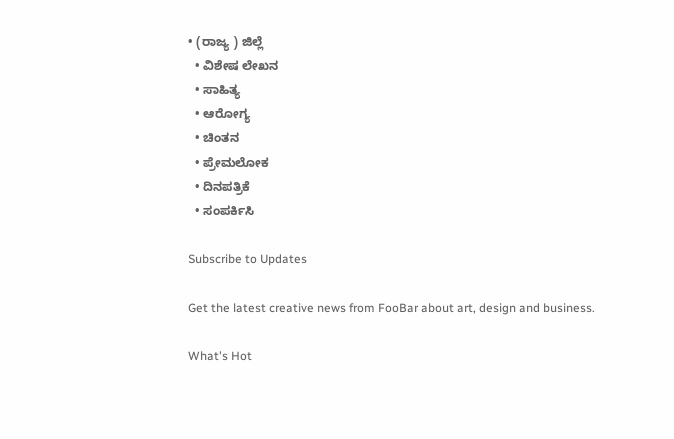• (ರಾಜ್ಯ ) ಜಿಲ್ಲೆ
  • ವಿಶೇಷ ಲೇಖನ
  • ಸಾಹಿತ್ಯ
  • ಆರೋಗ್ಯ
  • ಚಿಂತನ
  • ಪ್ರೇಮಲೋಕ
  • ದಿನಪತ್ರಿಕೆ
  • ಸಂಪರ್ಕಿಸಿ

Subscribe to Updates

Get the latest creative news from FooBar about art, design and business.

What's Hot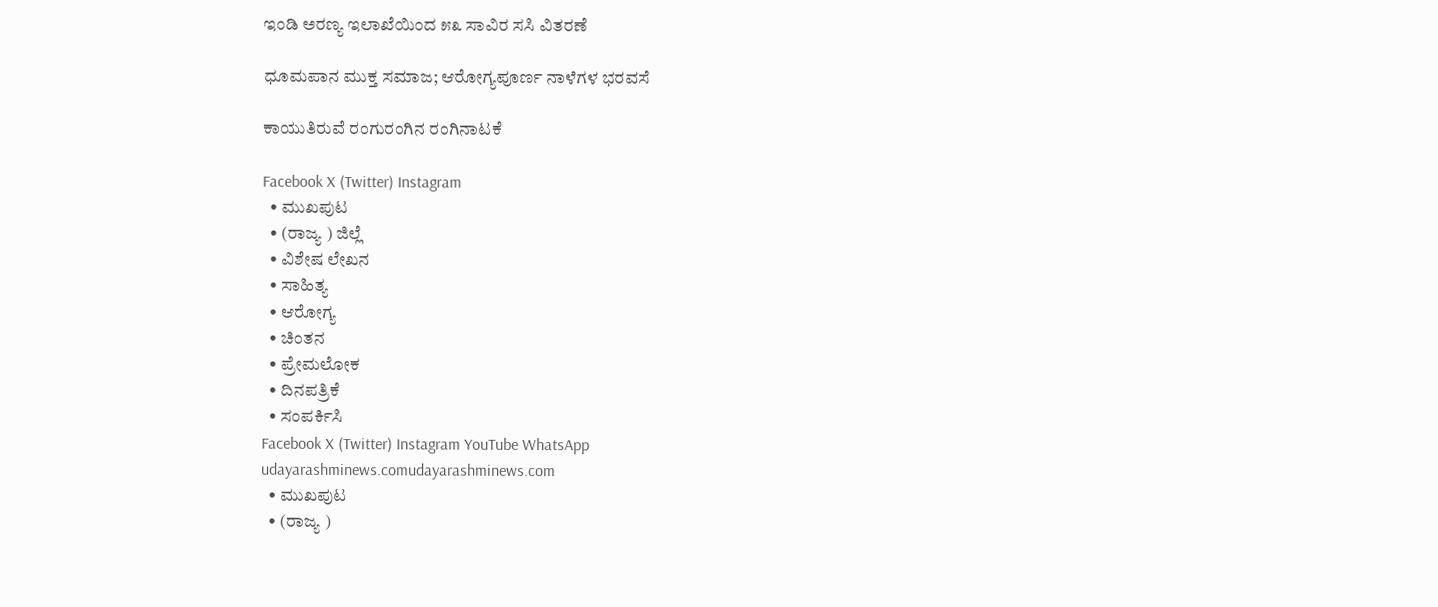ಇಂಡಿ ಅರಣ್ಯ ಇಲಾಖೆಯಿಂದ ೫೩ ಸಾವಿರ ಸಸಿ ವಿತರಣೆ

ಧೂಮಪಾನ ಮುಕ್ತ ಸಮಾಜ; ಆರೋಗ್ಯಪೂರ್ಣ ನಾಳೆಗಳ ಭರವಸೆ

ಕಾಯುತಿರುವೆ ರಂಗುರಂಗಿನ ರಂಗಿನಾಟಕೆ

Facebook X (Twitter) Instagram
  • ಮುಖಪುಟ
  • (ರಾಜ್ಯ ) ಜಿಲ್ಲೆ
  • ವಿಶೇಷ ಲೇಖನ
  • ಸಾಹಿತ್ಯ
  • ಆರೋಗ್ಯ
  • ಚಿಂತನ
  • ಪ್ರೇಮಲೋಕ
  • ದಿನಪತ್ರಿಕೆ
  • ಸಂಪರ್ಕಿಸಿ
Facebook X (Twitter) Instagram YouTube WhatsApp
udayarashminews.comudayarashminews.com
  • ಮುಖಪುಟ
  • (ರಾಜ್ಯ )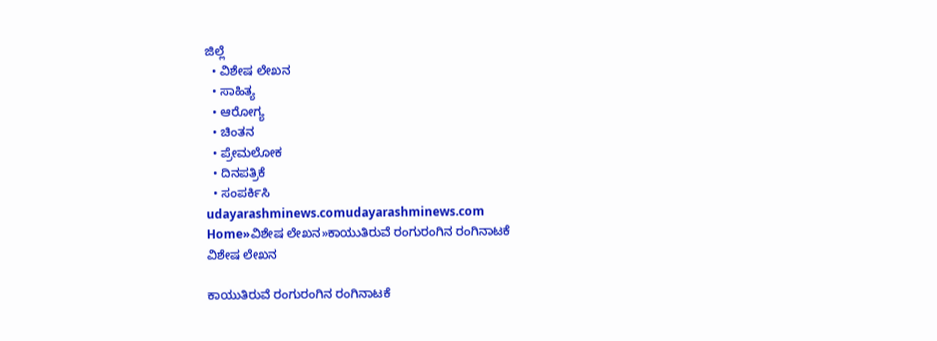ಜಿಲ್ಲೆ
  • ವಿಶೇಷ ಲೇಖನ
  • ಸಾಹಿತ್ಯ
  • ಆರೋಗ್ಯ
  • ಚಿಂತನ
  • ಪ್ರೇಮಲೋಕ
  • ದಿನಪತ್ರಿಕೆ
  • ಸಂಪರ್ಕಿಸಿ
udayarashminews.comudayarashminews.com
Home»ವಿಶೇಷ ಲೇಖನ»ಕಾಯುತಿರುವೆ ರಂಗುರಂಗಿನ ರಂಗಿನಾಟಕೆ
ವಿಶೇಷ ಲೇಖನ

ಕಾಯುತಿರುವೆ ರಂಗುರಂಗಿನ ರಂಗಿನಾಟಕೆ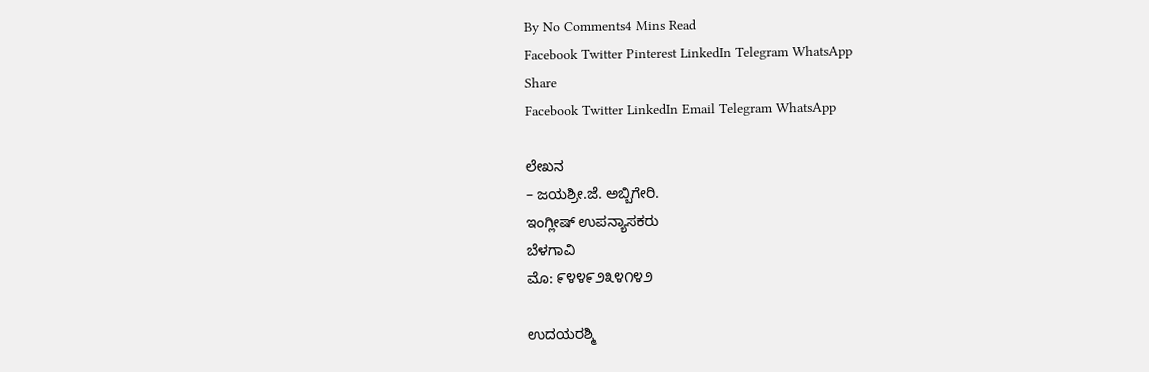By No Comments4 Mins Read
Facebook Twitter Pinterest LinkedIn Telegram WhatsApp
Share
Facebook Twitter LinkedIn Email Telegram WhatsApp

ಲೇಖನ
– ಜಯಶ್ರೀ.ಜೆ. ಅಬ್ಬಿಗೇರಿ.
ಇಂಗ್ಲೀಷ್ ಉಪನ್ಯಾಸಕರು
ಬೆಳಗಾವಿ
ಮೊ: ೯೪೪೯೨೩೪೧೪೨

ಉದಯರಶ್ಮಿ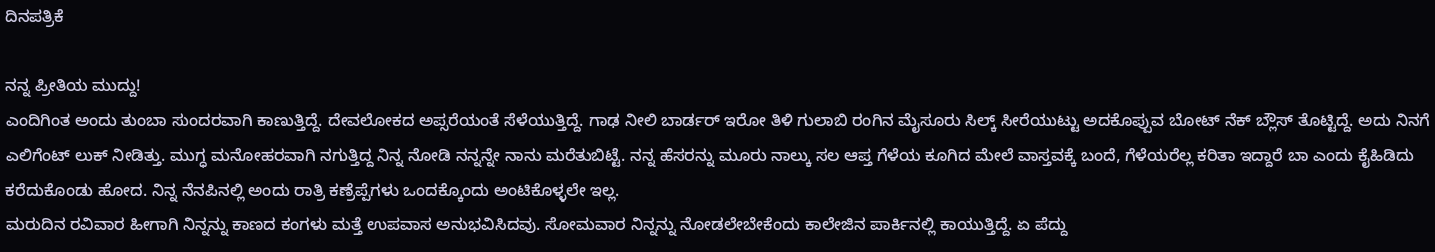ದಿನಪತ್ರಿಕೆ

ನನ್ನ ಪ್ರೀತಿಯ ಮುದ್ದು!
ಎಂದಿಗಿಂತ ಅಂದು ತುಂಬಾ ಸುಂದರವಾಗಿ ಕಾಣುತ್ತಿದ್ದೆ. ದೇವಲೋಕದ ಅಪ್ಸರೆಯಂತೆ ಸೆಳೆಯುತ್ತಿದ್ದೆ. ಗಾಢ ನೀಲಿ ಬಾರ್ಡರ್ ಇರೋ ತಿಳಿ ಗುಲಾಬಿ ರಂಗಿನ ಮೈಸೂರು ಸಿಲ್ಕ್ ಸೀರೆಯುಟ್ಟು ಅದಕೊಪ್ಪುವ ಬೋಟ್ ನೆಕ್ ಬ್ಲೌಸ್ ತೊಟ್ಟಿದ್ದೆ. ಅದು ನಿನಗೆ ಎಲಿಗೆಂಟ್ ಲುಕ್ ನೀಡಿತ್ತು. ಮುಗ್ಧ ಮನೋಹರವಾಗಿ ನಗುತ್ತಿದ್ದ ನಿನ್ನ ನೋಡಿ ನನ್ನನ್ನೇ ನಾನು ಮರೆತುಬಿಟ್ಟೆ. ನನ್ನ ಹೆಸರನ್ನು ಮೂರು ನಾಲ್ಕು ಸಲ ಆಪ್ತ ಗೆಳೆಯ ಕೂಗಿದ ಮೇಲೆ ವಾಸ್ತವಕ್ಕೆ ಬಂದೆ, ಗೆಳೆಯರೆಲ್ಲ ಕರಿತಾ ಇದ್ದಾರೆ ಬಾ ಎಂದು ಕೈಹಿಡಿದು ಕರೆದುಕೊಂಡು ಹೋದ. ನಿನ್ನ ನೆನಪಿನಲ್ಲಿ ಅಂದು ರಾತ್ರಿ ಕಣ್ರೆಪ್ಪೆಗಳು ಒಂದಕ್ಕೊಂದು ಅಂಟಿಕೊಳ್ಳಲೇ ಇಲ್ಲ.
ಮರುದಿನ ರವಿವಾರ ಹೀಗಾಗಿ ನಿನ್ನನ್ನು ಕಾಣದ ಕಂಗಳು ಮತ್ತೆ ಉಪವಾಸ ಅನುಭವಿಸಿದವು. ಸೋಮವಾರ ನಿನ್ನನ್ನು ನೋಡಲೇಬೇಕೆಂದು ಕಾಲೇಜಿನ ಪಾರ್ಕಿನಲ್ಲಿ ಕಾಯುತ್ತಿದ್ದೆ. ಏ ಪೆದ್ದು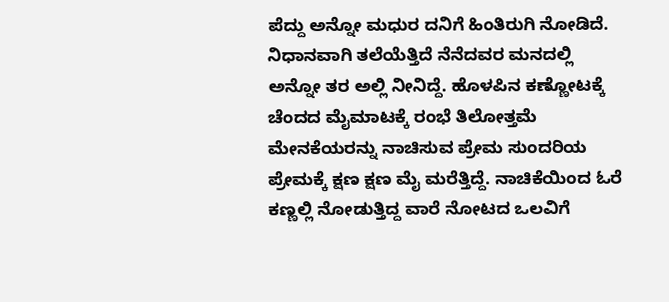ಪೆದ್ದು ಅನ್ನೋ ಮಧುರ ದನಿಗೆ ಹಿಂತಿರುಗಿ ನೋಡಿದೆ. ನಿಧಾನವಾಗಿ ತಲೆಯೆತ್ತಿದೆ ನೆನೆದವರ ಮನದಲ್ಲಿ ಅನ್ನೋ ತರ ಅಲ್ಲಿ ನೀನಿದ್ದೆ. ಹೊಳಪಿನ ಕಣ್ಣೋಟಕ್ಕೆ ಚೆಂದದ ಮೈಮಾಟಕ್ಕೆ ರಂಭೆ ತಿಲೋತ್ತಮೆ ಮೇನಕೆಯರನ್ನು ನಾಚಿಸುವ ಪ್ರೇಮ ಸುಂದರಿಯ ಪ್ರೇಮಕ್ಕೆ ಕ್ಷಣ ಕ್ಷಣ ಮೈ ಮರೆತ್ತಿದ್ದೆ. ನಾಚಿಕೆಯಿಂದ ಓರೆ ಕಣ್ಣಲ್ಲಿ ನೋಡುತ್ತಿದ್ದ ವಾರೆ ನೋಟದ ಒಲವಿಗೆ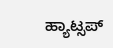ಹ್ಯಾಟ್ಸಪ್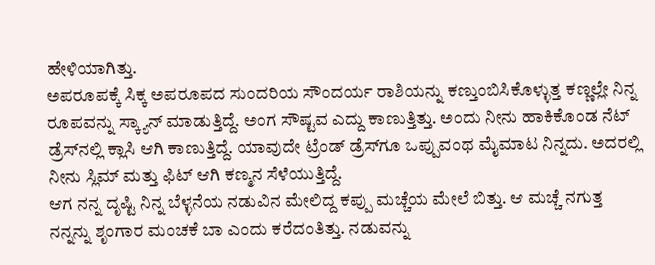ಹೇಳಿಯಾಗಿತ್ತು.
ಅಪರೂಪಕ್ಕೆ ಸಿಕ್ಕ ಅಪರೂಪದ ಸುಂದರಿಯ ಸೌಂದರ್ಯ ರಾಶಿಯನ್ನು ಕಣ್ತುಂಬಿಸಿಕೊಳ್ಳುತ್ತ ಕಣ್ಣಲ್ಲೇ ನಿನ್ನ ರೂಪವನ್ನು ಸ್ಕ್ಯಾನ್ ಮಾಡುತ್ತಿದ್ದೆ. ಅಂಗ ಸೌಷ್ಟವ ಎದ್ದು ಕಾಣುತ್ತಿತ್ತು. ಅಂದು ನೀನು ಹಾಕಿಕೊಂಡ ನೆಟ್ ಡ್ರೆಸ್‌ನಲ್ಲಿ ಕ್ಲಾಸಿ ಆಗಿ ಕಾಣುತ್ತಿದ್ದೆ. ಯಾವುದೇ ಟ್ರೆಂಡ್ ಡ್ರೆಸ್‌ಗೂ ಒಪ್ಪುವಂಥ ಮೈಮಾಟ ನಿನ್ನದು. ಅದರಲ್ಲಿ ನೀನು ಸ್ಲಿಮ್ ಮತ್ತು ಫಿಟ್ ಆಗಿ ಕಣ್ಮನ ಸೆಳೆಯುತ್ತಿದ್ದೆ.
ಆಗ ನನ್ನ ದೃಷ್ಟಿ ನಿನ್ನ ಬೆಳ್ಳನೆಯ ನಡುವಿನ ಮೇಲಿದ್ದ ಕಪ್ಪು ಮಚ್ಚೆಯ ಮೇಲೆ ಬಿತ್ತು. ಆ ಮಚ್ಚೆ ನಗುತ್ತ ನನ್ನನ್ನು ಶೃಂಗಾರ ಮಂಚಕೆ ಬಾ ಎಂದು ಕರೆದಂತಿತ್ತು. ನಡುವನ್ನು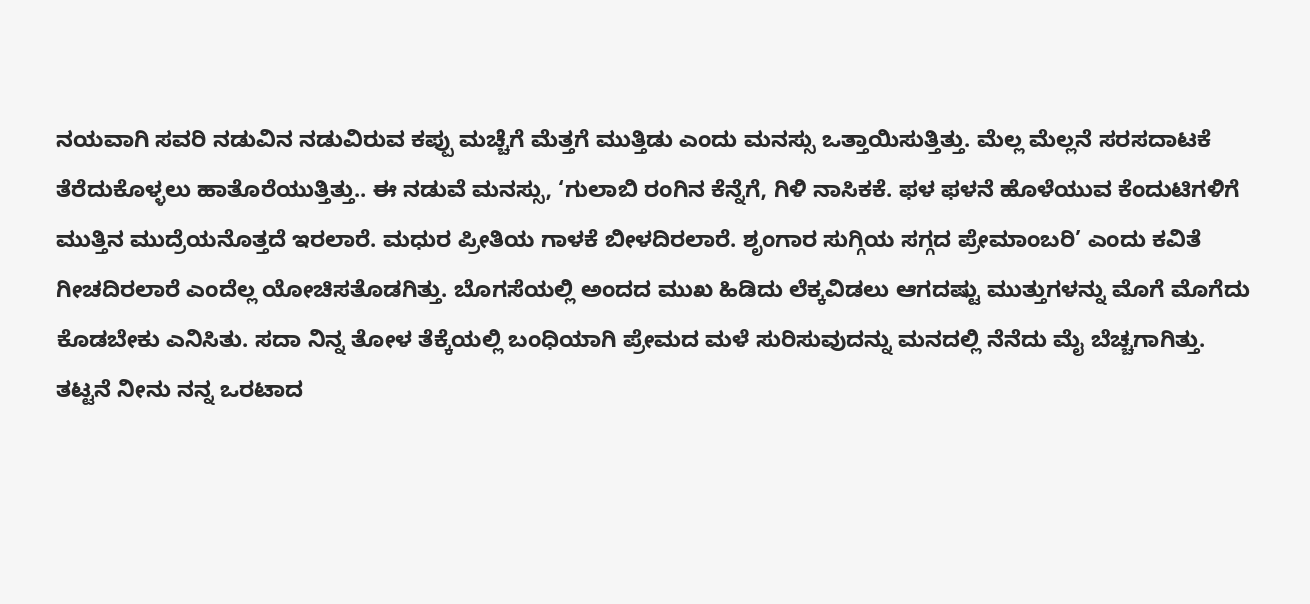ನಯವಾಗಿ ಸವರಿ ನಡುವಿನ ನಡುವಿರುವ ಕಪ್ಪು ಮಚ್ಚೆಗೆ ಮೆತ್ತಗೆ ಮುತ್ತಿಡು ಎಂದು ಮನಸ್ಸು ಒತ್ತಾಯಿಸುತ್ತಿತ್ತು. ಮೆಲ್ಲ ಮೆಲ್ಲನೆ ಸರಸದಾಟಕೆ ತೆರೆದುಕೊಳ್ಳಲು ಹಾತೊರೆಯುತ್ತಿತ್ತು.. ಈ ನಡುವೆ ಮನಸ್ಸು, ‘ಗುಲಾಬಿ ರಂಗಿನ ಕೆನ್ನೆಗೆ, ಗಿಳಿ ನಾಸಿಕಕೆ. ಫಳ ಫಳನೆ ಹೊಳೆಯುವ ಕೆಂದುಟಿಗಳಿಗೆ ಮುತ್ತಿನ ಮುದ್ರೆಯನೊತ್ತದೆ ಇರಲಾರೆ. ಮಧುರ ಪ್ರೀತಿಯ ಗಾಳಕೆ ಬೀಳದಿರಲಾರೆ. ಶೃಂಗಾರ ಸುಗ್ಗಿಯ ಸಗ್ಗದ ಪ್ರೇಮಾಂಬರಿ’ ಎಂದು ಕವಿತೆ ಗೀಚದಿರಲಾರೆ ಎಂದೆಲ್ಲ ಯೋಚಿಸತೊಡಗಿತ್ತು. ಬೊಗಸೆಯಲ್ಲಿ ಅಂದದ ಮುಖ ಹಿಡಿದು ಲೆಕ್ಕವಿಡಲು ಆಗದಷ್ಟು ಮುತ್ತುಗಳನ್ನು ಮೊಗೆ ಮೊಗೆದು ಕೊಡಬೇಕು ಎನಿಸಿತು. ಸದಾ ನಿನ್ನ ತೋಳ ತೆಕ್ಕೆಯಲ್ಲಿ ಬಂಧಿಯಾಗಿ ಪ್ರೇಮದ ಮಳೆ ಸುರಿಸುವುದನ್ನು ಮನದಲ್ಲಿ ನೆನೆದು ಮೈ ಬೆಚ್ಚಗಾಗಿತ್ತು.
ತಟ್ಟನೆ ನೀನು ನನ್ನ ಒರಟಾದ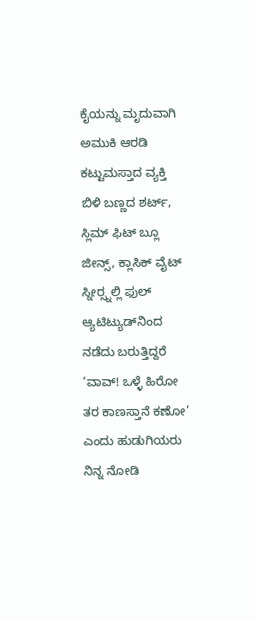ಕೈಯನ್ನು ಮೃದುವಾಗಿ ಅಮುಕಿ ಆರಡಿ ಕಟ್ಟುಮಸ್ತಾದ ವ್ಯಕ್ತಿ ಬಿಳಿ ಬಣ್ಣದ ಶರ್ಟ್, ಸ್ಲಿಮ್ ಫಿಟ್ ಬ್ಲೂ ಜೀನ್ಸ್, ಕ್ಲಾಸಿಕ್ ವೈಟ್ ಸ್ನೀರ‍್ಸ್ನಲ್ಲಿ ಫುಲ್ ಆ್ಯಟಿಟ್ಯುಡ್‌ನಿಂದ ನಡೆದು ಬರುತ್ತಿದ್ದರೆ ‘ವಾವ್! ಒಳ್ಳೆ ಹಿರೋ ತರ ಕಾಣಸ್ತಾನೆ ಕಣೋ’ ಎಂದು ಹುಡುಗಿಯರು ನಿನ್ನ ನೋಡಿ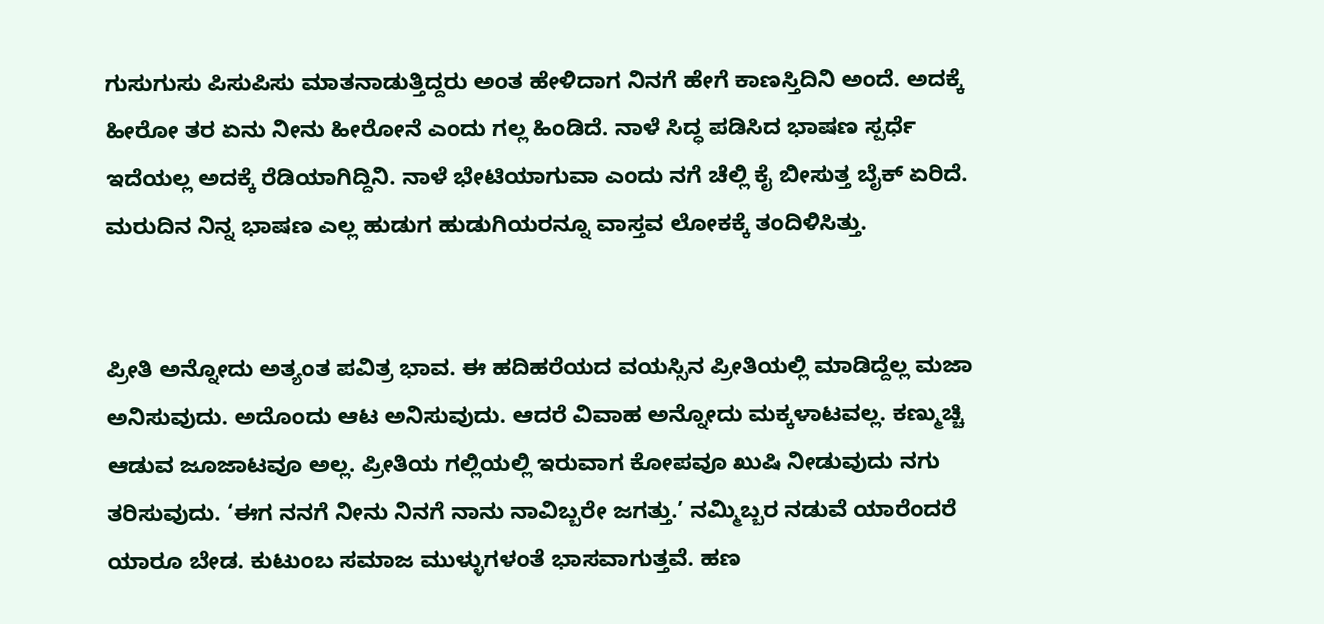ಗುಸುಗುಸು ಪಿಸುಪಿಸು ಮಾತನಾಡುತ್ತಿದ್ದರು ಅಂತ ಹೇಳಿದಾಗ ನಿನಗೆ ಹೇಗೆ ಕಾಣಸ್ತಿದಿನಿ ಅಂದೆ. ಅದಕ್ಕೆ ಹೀರೋ ತರ ಏನು ನೀನು ಹೀರೋನೆ ಎಂದು ಗಲ್ಲ ಹಿಂಡಿದೆ. ನಾಳೆ ಸಿದ್ಧ ಪಡಿಸಿದ ಭಾಷಣ ಸ್ಪರ್ಧೆ ಇದೆಯಲ್ಲ ಅದಕ್ಕೆ ರೆಡಿಯಾಗಿದ್ದಿನಿ. ನಾಳೆ ಭೇಟಿಯಾಗುವಾ ಎಂದು ನಗೆ ಚೆಲ್ಲಿ ಕೈ ಬೀಸುತ್ತ ಬೈಕ್ ಏರಿದೆ. ಮರುದಿನ ನಿನ್ನ ಭಾಷಣ ಎಲ್ಲ ಹುಡುಗ ಹುಡುಗಿಯರನ್ನೂ ವಾಸ್ತವ ಲೋಕಕ್ಕೆ ತಂದಿಳಿಸಿತ್ತು.


ಪ್ರೀತಿ ಅನ್ನೋದು ಅತ್ಯಂತ ಪವಿತ್ರ ಭಾವ. ಈ ಹದಿಹರೆಯದ ವಯಸ್ಸಿನ ಪ್ರೀತಿಯಲ್ಲಿ ಮಾಡಿದ್ದೆಲ್ಲ ಮಜಾ ಅನಿಸುವುದು. ಅದೊಂದು ಆಟ ಅನಿಸುವುದು. ಆದರೆ ವಿವಾಹ ಅನ್ನೋದು ಮಕ್ಕಳಾಟವಲ್ಲ. ಕಣ್ಮುಚ್ಚಿ ಆಡುವ ಜೂಜಾಟವೂ ಅಲ್ಲ. ಪ್ರೀತಿಯ ಗಲ್ಲಿಯಲ್ಲಿ ಇರುವಾಗ ಕೋಪವೂ ಖುಷಿ ನೀಡುವುದು ನಗು ತರಿಸುವುದು. ‘ಈಗ ನನಗೆ ನೀನು ನಿನಗೆ ನಾನು ನಾವಿಬ್ಬರೇ ಜಗತ್ತು.’ ನಮ್ಮಿಬ್ಬರ ನಡುವೆ ಯಾರೆಂದರೆ ಯಾರೂ ಬೇಡ. ಕುಟುಂಬ ಸಮಾಜ ಮುಳ್ಳುಗಳಂತೆ ಭಾಸವಾಗುತ್ತವೆ. ಹಣ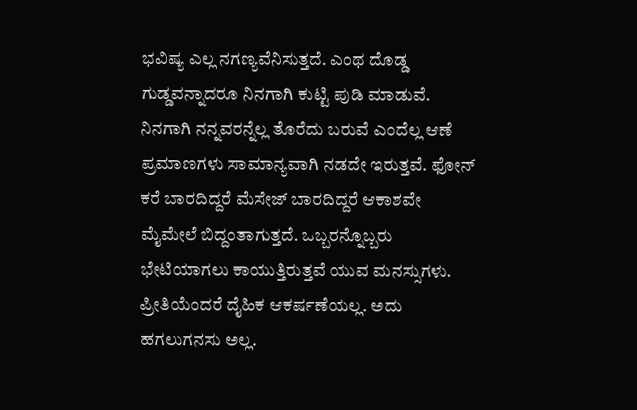ಭವಿಷ್ಯ ಎಲ್ಲ ನಗಣ್ಯವೆನಿಸುತ್ತದೆ. ಎಂಥ ದೊಡ್ಡ ಗುಡ್ಡವನ್ನಾದರೂ ನಿನಗಾಗಿ ಕುಟ್ಟಿ ಪುಡಿ ಮಾಡುವೆ. ನಿನಗಾಗಿ ನನ್ನವರನ್ನೆಲ್ಲ ತೊರೆದು ಬರುವೆ ಎಂದೆಲ್ಲ ಆಣೆ ಪ್ರಮಾಣಗಳು ಸಾಮಾನ್ಯವಾಗಿ ನಡದೇ ಇರುತ್ತವೆ. ಫೋನ್ ಕರೆ ಬಾರದಿದ್ದರೆ ಮೆಸೇಜ್ ಬಾರದಿದ್ದರೆ ಆಕಾಶವೇ ಮೈಮೇಲೆ ಬಿದ್ದಂತಾಗುತ್ತದೆ. ಒಬ್ಬರನ್ನೊಬ್ಬರು ಭೇಟಿಯಾಗಲು ಕಾಯುತ್ತಿರುತ್ತವೆ ಯುವ ಮನಸ್ಸುಗಳು. ಪ್ರೀತಿಯೆಂದರೆ ದೈಹಿಕ ಆಕರ್ಷಣೆಯಲ್ಲ. ಅದು ಹಗಲುಗನಸು ಅಲ್ಲ.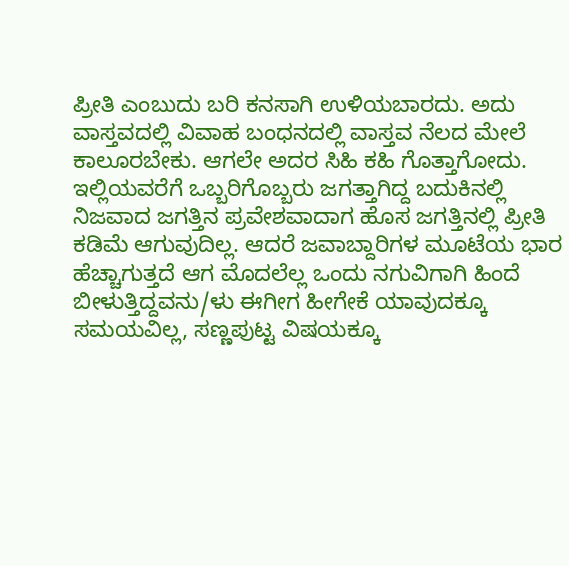ಪ್ರೀತಿ ಎಂಬುದು ಬರಿ ಕನಸಾಗಿ ಉಳಿಯಬಾರದು. ಅದು ವಾಸ್ತವದಲ್ಲಿ ವಿವಾಹ ಬಂಧನದಲ್ಲಿ ವಾಸ್ತವ ನೆಲದ ಮೇಲೆ ಕಾಲೂರಬೇಕು. ಆಗಲೇ ಅದರ ಸಿಹಿ ಕಹಿ ಗೊತ್ತಾಗೋದು. ಇಲ್ಲಿಯವರೆಗೆ ಒಬ್ಬರಿಗೊಬ್ಬರು ಜಗತ್ತಾಗಿದ್ದ ಬದುಕಿನಲ್ಲಿ ನಿಜವಾದ ಜಗತ್ತಿನ ಪ್ರವೇಶವಾದಾಗ ಹೊಸ ಜಗತ್ತಿನಲ್ಲಿ ಪ್ರೀತಿ ಕಡಿಮೆ ಆಗುವುದಿಲ್ಲ. ಆದರೆ ಜವಾಬ್ದಾರಿಗಳ ಮೂಟೆಯ ಭಾರ ಹೆಚ್ಚಾಗುತ್ತದೆ ಆಗ ಮೊದಲೆಲ್ಲ ಒಂದು ನಗುವಿಗಾಗಿ ಹಿಂದೆ ಬೀಳುತ್ತಿದ್ದವನು/ಳು ಈಗೀಗ ಹೀಗೇಕೆ ಯಾವುದಕ್ಕೂ ಸಮಯವಿಲ್ಲ, ಸಣ್ಣಪುಟ್ಟ ವಿಷಯಕ್ಕೂ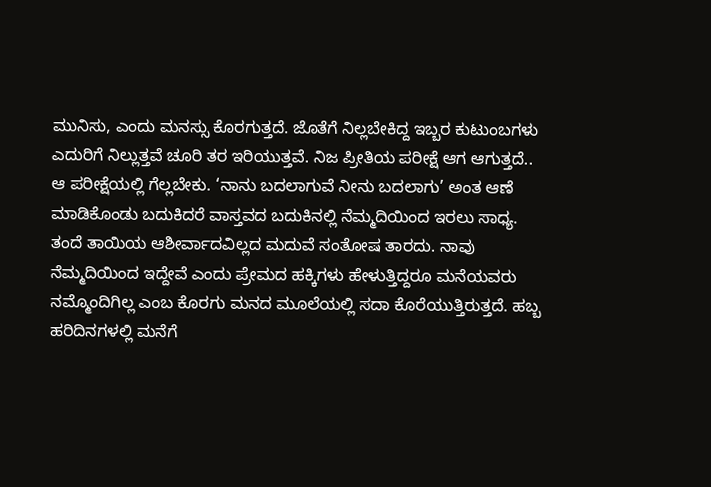ಮುನಿಸು, ಎಂದು ಮನಸ್ಸು ಕೊರಗುತ್ತದೆ. ಜೊತೆಗೆ ನಿಲ್ಲಬೇಕಿದ್ದ ಇಬ್ಬರ ಕುಟುಂಬಗಳು ಎದುರಿಗೆ ನಿಲ್ಲುತ್ತವೆ ಚೂರಿ ತರ ಇರಿಯುತ್ತವೆ. ನಿಜ ಪ್ರೀತಿಯ ಪರೀಕ್ಷೆ ಆಗ ಆಗುತ್ತದೆ.. ಆ ಪರೀಕ್ಷೆಯಲ್ಲಿ ಗೆಲ್ಲಬೇಕು. ‘ನಾನು ಬದಲಾಗುವೆ ನೀನು ಬದಲಾಗು’ ಅಂತ ಆಣೆ ಮಾಡಿಕೊಂಡು ಬದುಕಿದರೆ ವಾಸ್ತವದ ಬದುಕಿನಲ್ಲಿ ನೆಮ್ಮದಿಯಿಂದ ಇರಲು ಸಾಧ್ಯ.
ತಂದೆ ತಾಯಿಯ ಆಶೀರ್ವಾದವಿಲ್ಲದ ಮದುವೆ ಸಂತೋಷ ತಾರದು. ನಾವು ನೆಮ್ಮದಿಯಿಂದ ಇದ್ದೇವೆ ಎಂದು ಪ್ರೇಮದ ಹಕ್ಕಿಗಳು ಹೇಳುತ್ತಿದ್ದರೂ ಮನೆಯವರು ನಮ್ಮೊಂದಿಗಿಲ್ಲ ಎಂಬ ಕೊರಗು ಮನದ ಮೂಲೆಯಲ್ಲಿ ಸದಾ ಕೊರೆಯುತ್ತಿರುತ್ತದೆ. ಹಬ್ಬ ಹರಿದಿನಗಳಲ್ಲಿ ಮನೆಗೆ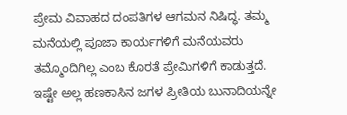ಪ್ರೇಮ ವಿವಾಹದ ದಂಪತಿಗಳ ಆಗಮನ ನಿಷಿದ್ಧ. ತಮ್ಮ ಮನೆಯಲ್ಲಿ ಪೂಜಾ ಕಾರ್ಯಗಳಿಗೆ ಮನೆಯವರು ತಮ್ಮೊಂದಿಗಿಲ್ಲ ಎಂಬ ಕೊರತೆ ಪ್ರೇಮಿಗಳಿಗೆ ಕಾಡುತ್ತದೆ. ಇಷ್ಟೇ ಅಲ್ಲ ಹಣಕಾಸಿನ ಜಗಳ ಪ್ರೀತಿಯ ಬುನಾದಿಯನ್ನೇ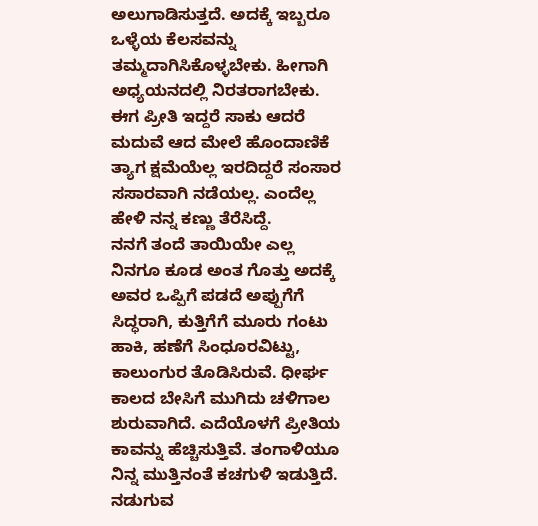ಅಲುಗಾಡಿಸುತ್ತದೆ. ಅದಕ್ಕೆ ಇಬ್ಬರೂ ಒಳ್ಳೆಯ ಕೆಲಸವನ್ನು ತಮ್ಮದಾಗಿಸಿಕೊಳ್ಳಬೇಕು. ಹೀಗಾಗಿ ಅಧ್ಯಯನದಲ್ಲಿ ನಿರತರಾಗಬೇಕು. ಈಗ ಪ್ರೀತಿ ಇದ್ದರೆ ಸಾಕು ಆದರೆ ಮದುವೆ ಆದ ಮೇಲೆ ಹೊಂದಾಣಿಕೆ ತ್ಯಾಗ ಕ್ಷಮೆಯೆಲ್ಲ ಇರದಿದ್ದರೆ ಸಂಸಾರ ಸಸಾರವಾಗಿ ನಡೆಯಲ್ಲ. ಎಂದೆಲ್ಲ ಹೇಳಿ ನನ್ನ ಕಣ್ಣು ತೆರೆಸಿದ್ದೆ.
ನನಗೆ ತಂದೆ ತಾಯಿಯೇ ಎಲ್ಲ ನಿನಗೂ ಕೂಡ ಅಂತ ಗೊತ್ತು ಅದಕ್ಕೆ ಅವರ ಒಪ್ಪಿಗೆ ಪಡದೆ ಅಪ್ಪುಗೆಗೆ ಸಿದ್ಧರಾಗಿ, ಕುತ್ತಿಗೆಗೆ ಮೂರು ಗಂಟು ಹಾಕಿ, ಹಣೆಗೆ ಸಿಂಧೂರವಿಟ್ಟು, ಕಾಲುಂಗುರ ತೊಡಿಸಿರುವೆ. ಧೀರ್ಘ ಕಾಲದ ಬೇಸಿಗೆ ಮುಗಿದು ಚಳಿಗಾಲ ಶುರುವಾಗಿದೆ. ಎದೆಯೊಳಗೆ ಪ್ರೀತಿಯ ಕಾವನ್ನು ಹೆಚ್ಚಿಸುತ್ತಿವೆ. ತಂಗಾಳಿಯೂ ನಿನ್ನ ಮುತ್ತಿನಂತೆ ಕಚಗುಳಿ ಇಡುತ್ತಿದೆ. ನಡುಗುವ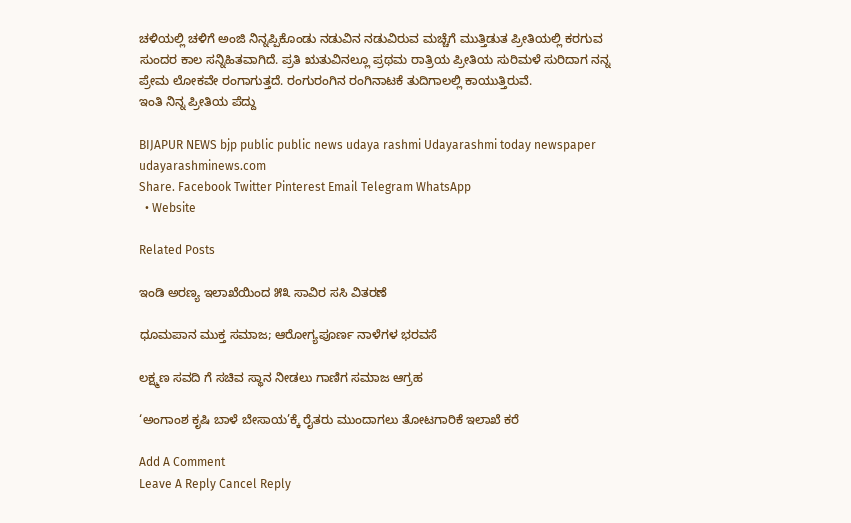ಚಳಿಯಲ್ಲಿ ಚಳಿಗೆ ಅಂಜಿ ನಿನ್ನಪ್ಪಿಕೊಂಡು ನಡುವಿನ ನಡುವಿರುವ ಮಚ್ಚೆಗೆ ಮುತ್ತಿಡುತ ಪ್ರೀತಿಯಲ್ಲಿ ಕರಗುವ ಸುಂದರ ಕಾಲ ಸನ್ನಿಹಿತವಾಗಿದೆ. ಪ್ರತಿ ಋತುವಿನಲ್ಲೂ ಪ್ರಥಮ ರಾತ್ರಿಯ ಪ್ರೀತಿಯ ಸುರಿಮಳೆ ಸುರಿದಾಗ ನನ್ನ ಪ್ರೇಮ ಲೋಕವೇ ರಂಗಾಗುತ್ತದೆ. ರಂಗುರಂಗಿನ ರಂಗಿನಾಟಕೆ ತುದಿಗಾಲಲ್ಲಿ ಕಾಯುತ್ತಿರುವೆ.
ಇಂತಿ ನಿನ್ನ ಪ್ರೀತಿಯ ಪೆದ್ದು

BIJAPUR NEWS bjp public public news udaya rashmi Udayarashmi today newspaper udayarashminews.com
Share. Facebook Twitter Pinterest Email Telegram WhatsApp
  • Website

Related Posts

ಇಂಡಿ ಅರಣ್ಯ ಇಲಾಖೆಯಿಂದ ೫೩ ಸಾವಿರ ಸಸಿ ವಿತರಣೆ

ಧೂಮಪಾನ ಮುಕ್ತ ಸಮಾಜ; ಆರೋಗ್ಯಪೂರ್ಣ ನಾಳೆಗಳ ಭರವಸೆ

ಲಕ್ಷ್ಮಣ ಸವದಿ ಗೆ ಸಚಿವ ಸ್ಥಾನ ನೀಡಲು ಗಾಣಿಗ ಸಮಾಜ ಆಗ್ರಹ

‘ಅಂಗಾಂಶ ಕೃಷಿ ಬಾಳೆ ಬೇಸಾಯ’ಕ್ಕೆ ರೈತರು ಮುಂದಾಗಲು ತೋಟಗಾರಿಕೆ ಇಲಾಖೆ ಕರೆ

Add A Comment
Leave A Reply Cancel Reply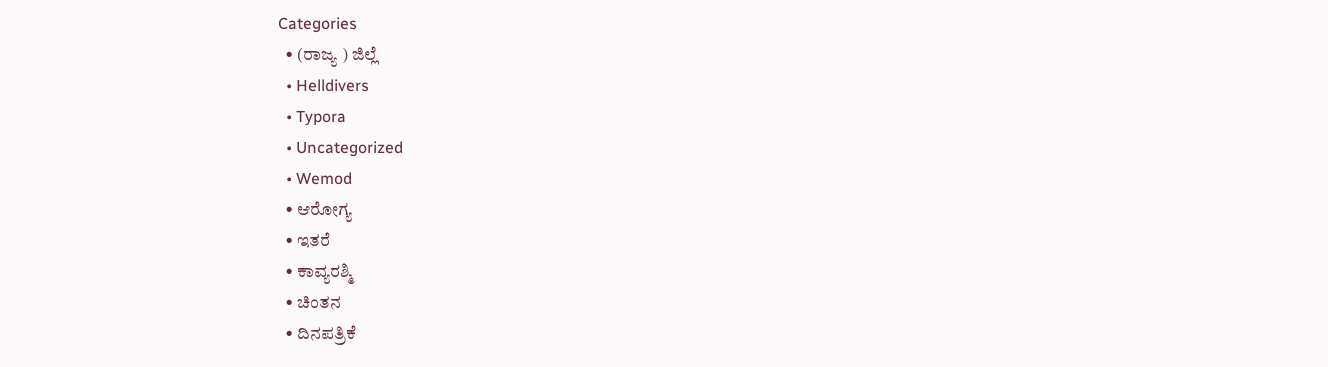Categories
  • (ರಾಜ್ಯ ) ಜಿಲ್ಲೆ
  • Helldivers
  • Typora
  • Uncategorized
  • Wemod
  • ಆರೋಗ್ಯ
  • ಇತರೆ
  • ಕಾವ್ಯರಶ್ಮಿ
  • ಚಿಂತನ
  • ದಿನಪತ್ರಿಕೆ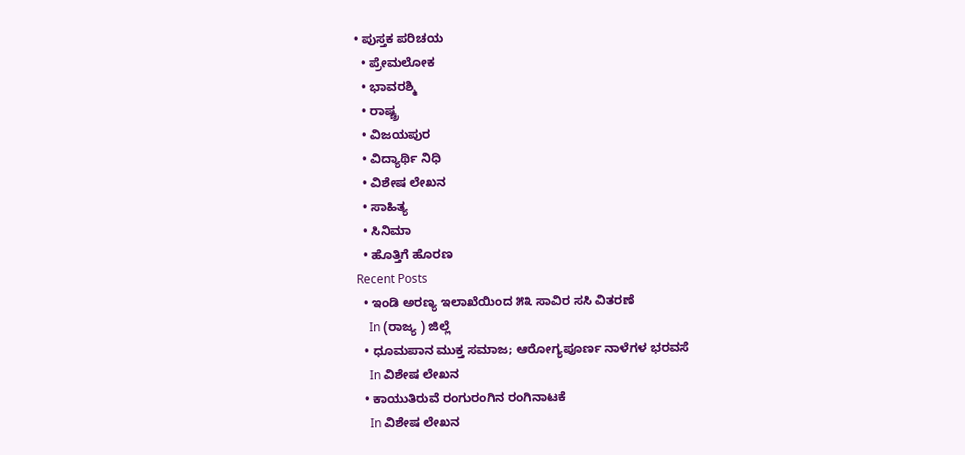• ಪುಸ್ತಕ ಪರಿಚಯ
  • ಪ್ರೇಮಲೋಕ
  • ಭಾವರಶ್ಮಿ
  • ರಾಷ್ಚ್ರ
  • ವಿಜಯಪುರ
  • ವಿದ್ಯಾರ್ಥಿ ನಿಧಿ
  • ವಿಶೇಷ ಲೇಖನ
  • ಸಾಹಿತ್ಯ
  • ಸಿನಿಮಾ
  • ಹೊತ್ತಿಗೆ ಹೊರಣ
Recent Posts
  • ಇಂಡಿ ಅರಣ್ಯ ಇಲಾಖೆಯಿಂದ ೫೩ ಸಾವಿರ ಸಸಿ ವಿತರಣೆ
    In (ರಾಜ್ಯ ) ಜಿಲ್ಲೆ
  • ಧೂಮಪಾನ ಮುಕ್ತ ಸಮಾಜ; ಆರೋಗ್ಯಪೂರ್ಣ ನಾಳೆಗಳ ಭರವಸೆ
    In ವಿಶೇಷ ಲೇಖನ
  • ಕಾಯುತಿರುವೆ ರಂಗುರಂಗಿನ ರಂಗಿನಾಟಕೆ
    In ವಿಶೇಷ ಲೇಖನ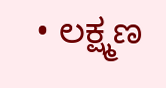• ಲಕ್ಷ್ಮಣ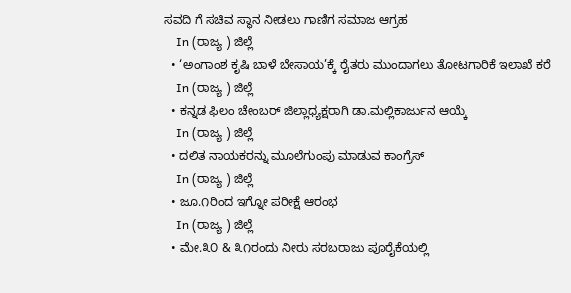ಸವದಿ ಗೆ ಸಚಿವ ಸ್ಥಾನ ನೀಡಲು ಗಾಣಿಗ ಸಮಾಜ ಆಗ್ರಹ
    In (ರಾಜ್ಯ ) ಜಿಲ್ಲೆ
  • ‘ಅಂಗಾಂಶ ಕೃಷಿ ಬಾಳೆ ಬೇಸಾಯ’ಕ್ಕೆ ರೈತರು ಮುಂದಾಗಲು ತೋಟಗಾರಿಕೆ ಇಲಾಖೆ ಕರೆ
    In (ರಾಜ್ಯ ) ಜಿಲ್ಲೆ
  • ಕನ್ನಡ ಫಿಲಂ ಚೇಂಬರ್ ಜಿಲ್ಲಾಧ್ಯಕ್ಷರಾಗಿ ಡಾ.ಮಲ್ಲಿಕಾರ್ಜುನ ಆಯ್ಕೆ
    In (ರಾಜ್ಯ ) ಜಿಲ್ಲೆ
  • ದಲಿತ ನಾಯಕರನ್ನು ಮೂಲೆಗುಂಪು ಮಾಡುವ ಕಾಂಗ್ರೆಸ್
    In (ರಾಜ್ಯ ) ಜಿಲ್ಲೆ
  • ಜೂ.೧ರಿಂದ ಇಗ್ನೋ ಪರೀಕ್ಷೆ ಆರಂಭ
    In (ರಾಜ್ಯ ) ಜಿಲ್ಲೆ
  • ಮೇ.೩೦ & ೩೧ರಂದು ನೀರು ಸರಬರಾಜು ಪೂರೈಕೆಯಲ್ಲಿ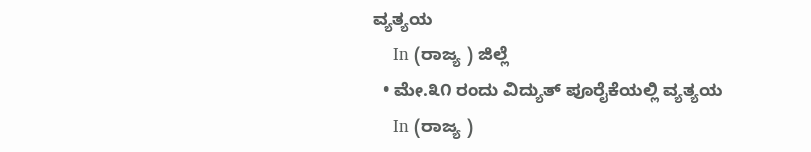ವ್ಯತ್ಯಯ
    In (ರಾಜ್ಯ ) ಜಿಲ್ಲೆ
  • ಮೇ.೩೧ ರಂದು ವಿದ್ಯುತ್ ಪೂರೈಕೆಯಲ್ಲಿ ವ್ಯತ್ಯಯ
    In (ರಾಜ್ಯ )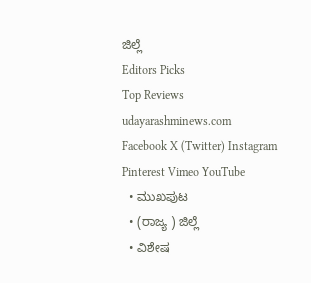ಜಿಲ್ಲೆ
Editors Picks
Top Reviews
udayarashminews.com
Facebook X (Twitter) Instagram Pinterest Vimeo YouTube
  • ಮುಖಪುಟ
  • (ರಾಜ್ಯ ) ಜಿಲ್ಲೆ
  • ವಿಶೇಷ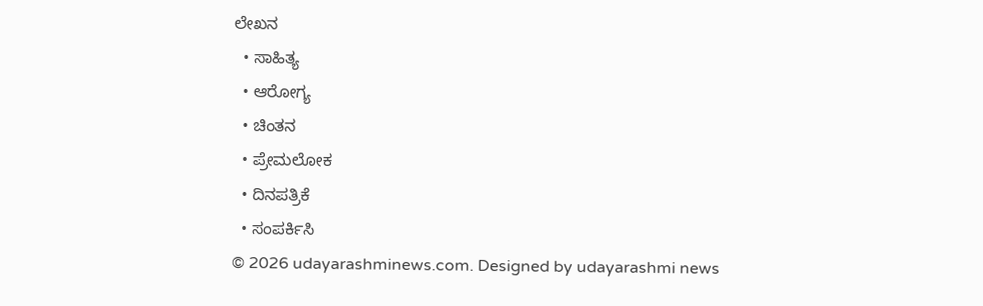ಲೇಖನ
  • ಸಾಹಿತ್ಯ
  • ಆರೋಗ್ಯ
  • ಚಿಂತನ
  • ಪ್ರೇಮಲೋಕ
  • ದಿನಪತ್ರಿಕೆ
  • ಸಂಪರ್ಕಿಸಿ
© 2026 udayarashminews.com. Designed by udayarashmi news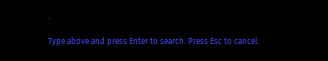.

Type above and press Enter to search. Press Esc to cancel.